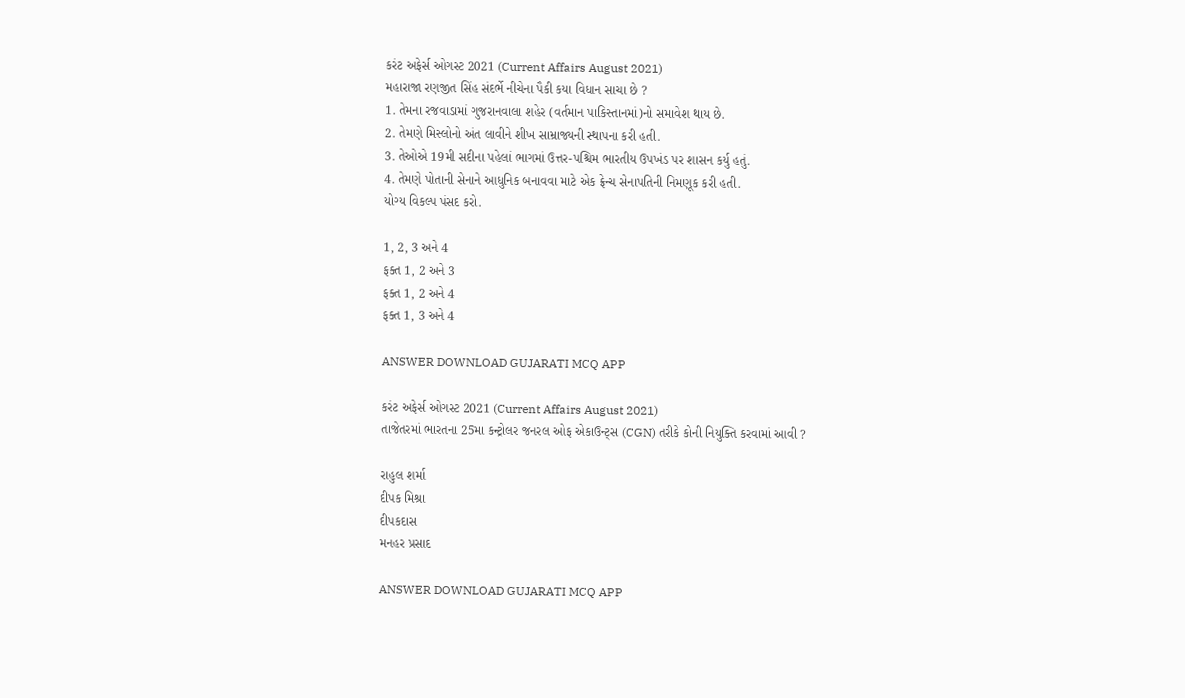કરંટ અફેર્સ ઓગસ્ટ 2021 (Current Affairs August 2021)
મહારાજા રણજીત સિંહ સંદર્ભે નીચેના પૈકી કયા વિધાન સાચા છે ?
1. તેમના રજવાડામાં ગુજરાનવાલા શહેર (વર્તમાન પાકિસ્તાનમાં)નો સમાવેશ થાય છે.
2. તેમણે મિસ્લોનો અંત લાવીને શીખ સામ્રાજ્યની સ્થાપના કરી હતી.
3. તેઓએ 19મી સદીના પહેલાં ભાગમાં ઉત્તર-પશ્ચિમ ભારતીય ઉપખંડ પર શાસન કર્યુ હતું.
4. તેમણે પોતાની સેનાને આધુનિક બનાવવા માટે એક ફ્રેન્ચ સેનાપતિની નિમણૂક કરી હતી.
યોગ્ય વિકલ્પ પંસદ કરો.

1, 2, 3 અને 4
ફક્ત 1, 2 અને 3
ફક્ત 1, 2 અને 4
ફક્ત 1, 3 અને 4

ANSWER DOWNLOAD GUJARATI MCQ APP

કરંટ અફેર્સ ઓગસ્ટ 2021 (Current Affairs August 2021)
તાજેતરમાં ભારતના 25મા કન્ટ્રોલર જનરલ ઓફ એકાઉન્ટ્સ (CGN) તરીકે કોની નિયુક્તિ કરવામાં આવી ?

રાહુલ શર્મા
દીપક મિશ્રા
દીપકદાસ
મનહર પ્રસાદ

ANSWER DOWNLOAD GUJARATI MCQ APP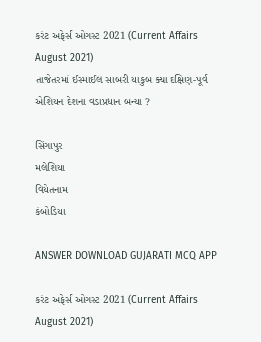કરંટ અફેર્સ ઓગસ્ટ 2021 (Current Affairs August 2021)
તાજેતરમાં ઈસ્માઈલ સાબરી યાકુબ ક્યા દક્ષિણ-પૂર્વ એશિયન દેશના વડાપ્રધાન બન્યા ?

સિંગાપુર
મલેશિયા
વિયેતનામ
કંબોડિયા

ANSWER DOWNLOAD GUJARATI MCQ APP

કરંટ અફેર્સ ઓગસ્ટ 2021 (Current Affairs August 2021)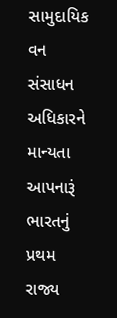સામુદાયિક વન સંસાધન અધિકારને માન્યતા આપનારૂં ભારતનું પ્રથમ રાજ્ય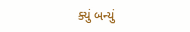ક્યું બન્યું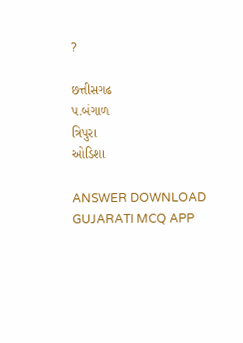?

છત્તીસગઢ
પ.બંગાળ
ત્રિપુરા
ઓડિશા

ANSWER DOWNLOAD GUJARATI MCQ APP